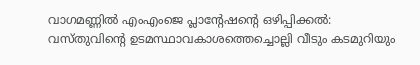വാഗമണ്ണില്‍ എംഎംജെ പ്ലാന്റേഷന്റെ ഒഴിപ്പിക്കല്‍: വസ്തുവിന്റെ ഉടമസ്ഥാവകാശത്തെച്ചൊല്ലി വീടും കടമുറിയും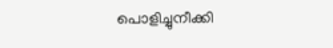പൊളിച്ചുനീക്കി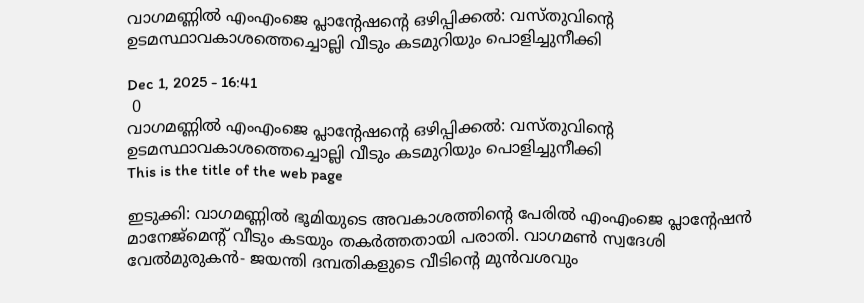വാഗമണ്ണില്‍ എംഎംജെ പ്ലാന്റേഷന്റെ ഒഴിപ്പിക്കല്‍: വസ്തുവിന്റെ ഉടമസ്ഥാവകാശത്തെച്ചൊല്ലി വീടും കടമുറിയും പൊളിച്ചുനീക്കി

Dec 1, 2025 - 16:41
 0
വാഗമണ്ണില്‍ എംഎംജെ പ്ലാന്റേഷന്റെ ഒഴിപ്പിക്കല്‍: വസ്തുവിന്റെ ഉടമസ്ഥാവകാശത്തെച്ചൊല്ലി വീടും കടമുറിയും പൊളിച്ചുനീക്കി
This is the title of the web page

ഇടുക്കി: വാഗമണ്ണില്‍ ഭൂമിയുടെ അവകാശത്തിന്റെ പേരില്‍ എംഎംജെ പ്ലാന്റേഷന്‍ മാനേജ്‌മെന്റ് വീടും കടയും തകര്‍ത്തതായി പരാതി. വാഗമണ്‍ സ്വദേശി വേല്‍മുരുകന്‍- ജയന്തി ദമ്പതികളുടെ വീടിന്റെ മുന്‍വശവും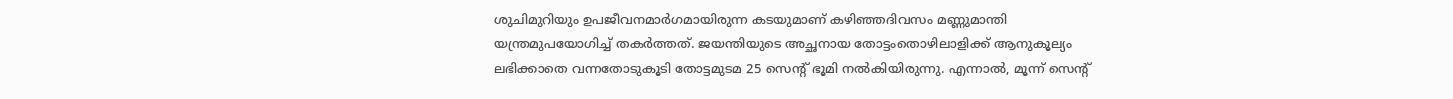ശുചിമുറിയും ഉപജീവനമാര്‍ഗമായിരുന്ന കടയുമാണ് കഴിഞ്ഞദിവസം മണ്ണുമാന്തി യന്ത്രമുപയോഗിച്ച് തകര്‍ത്തത്. ജയന്തിയുടെ അച്ഛനായ തോട്ടംതൊഴിലാളിക്ക് ആനുകൂല്യം ലഭിക്കാതെ വന്നതോടുകൂടി തോട്ടമുടമ 25 സെന്റ് ഭൂമി നല്‍കിയിരുന്നു. എന്നാല്‍, മൂന്ന് സെന്റ്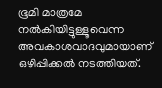ഭൂമി മാത്രമേ നല്‍കിയിട്ടുള്ളൂവെന്ന അവകാശവാദവുമായാണ് ഒഴിപ്പിക്കല്‍ നടത്തിയത്.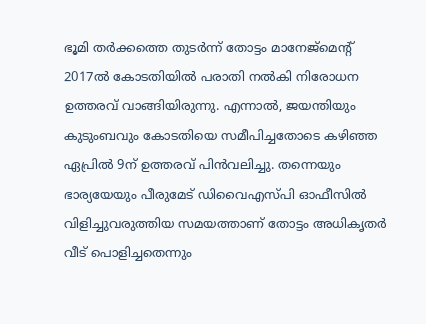ഭൂമി തര്‍ക്കത്തെ തുടര്‍ന്ന് തോട്ടം മാനേജ്‌മെന്റ് 2017ല്‍ കോടതിയില്‍ പരാതി നല്‍കി നിരോധന ഉത്തരവ് വാങ്ങിയിരുന്നു. എന്നാല്‍, ജയന്തിയും കുടുംബവും കോടതിയെ സമീപിച്ചതോടെ കഴിഞ്ഞ ഏപ്രില്‍ 9ന് ഉത്തരവ് പിന്‍വലിച്ചു. തന്നെയും ഭാര്യയേയും പീരുമേട് ഡിവൈഎസ്പി ഓഫീസില്‍ വിളിച്ചുവരുത്തിയ സമയത്താണ് തോട്ടം അധികൃതര്‍ വീട് പൊളിച്ചതെന്നും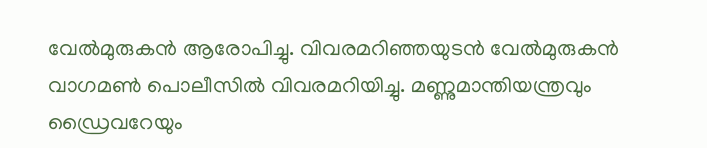വേല്‍മുരുകന്‍ ആരോപിച്ചു. വിവരമറിഞ്ഞയുടന്‍ വേല്‍മുരുകന്‍ വാഗമണ്‍ പൊലീസില്‍ വിവരമറിയിച്ചു. മണ്ണുമാന്തിയന്ത്രവും ഡ്രൈവറേയും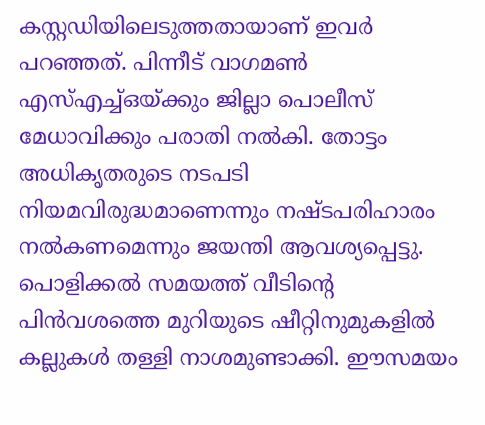കസ്റ്റഡിയിലെടുത്തതായാണ് ഇവര്‍ പറഞ്ഞത്. പിന്നീട് വാഗമണ്‍ എസ്എച്ച്ഒയ്ക്കും ജില്ലാ പൊലീസ് മേധാവിക്കും പരാതി നല്‍കി. തോട്ടം അധികൃതരുടെ നടപടി നിയമവിരുദ്ധമാണെന്നും നഷ്ടപരിഹാരം നല്‍കണമെന്നും ജയന്തി ആവശ്യപ്പെട്ടു.
പൊളിക്കല്‍ സമയത്ത് വീടിന്റെ പിന്‍വശത്തെ മുറിയുടെ ഷീറ്റിനുമുകളില്‍ കല്ലുകള്‍ തള്ളി നാശമുണ്ടാക്കി. ഈസമയം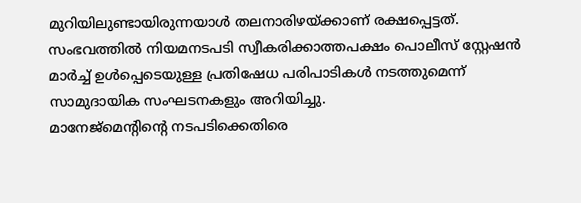മുറിയിലുണ്ടായിരുന്നയാള്‍ തലനാരിഴയ്ക്കാണ് രക്ഷപ്പെട്ടത്. സംഭവത്തില്‍ നിയമനടപടി സ്വീകരിക്കാത്തപക്ഷം പൊലീസ് സ്റ്റേഷന്‍ മാര്‍ച്ച് ഉള്‍പ്പെടെയുള്ള പ്രതിഷേധ പരിപാടികള്‍ നടത്തുമെന്ന് സാമുദായിക സംഘടനകളും അറിയിച്ചു.
മാനേജ്‌മെന്റിന്റെ നടപടിക്കെതിരെ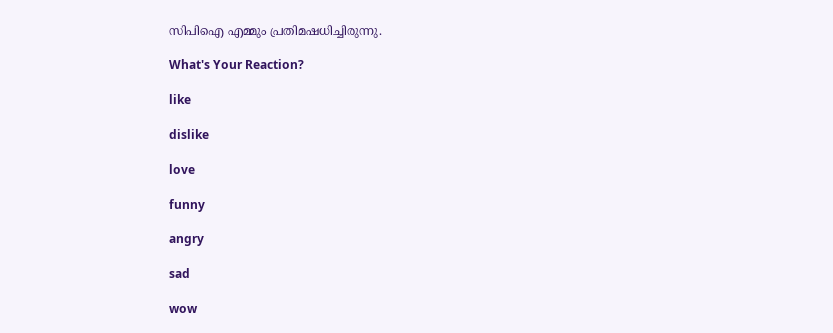സിപിഐ എമ്മും പ്രതിമഷധിച്ചിരുന്നു.

What's Your Reaction?

like

dislike

love

funny

angry

sad

wow